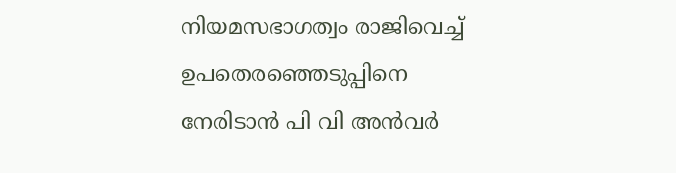നിയമസഭാഗത്വം രാജിവെച്ച് ഉപതെരഞ്ഞെടുപ്പിനെ നേരിടാന്‍ പി വി അന്‍വര്‍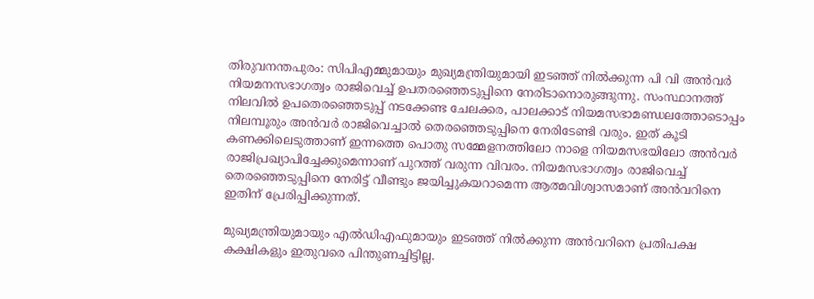തിരുവനന്തപുരം: സിപിഎമ്മുമായും മുഖ്യമന്ത്രിയുമായി ഇടഞ്ഞ് നില്‍ക്കുന്ന പി വി അന്‍വര്‍ നിയമനസഭാഗത്വം രാജിവെച്ച് ഉപതരഞ്ഞെടുപ്പിനെ നേരിടാനൊരുങ്ങുന്നു. സംസ്ഥാനത്ത് നിലവില്‍ ഉപതെരഞ്ഞെടുപ്പ് നടക്കേണ്ട ചേലക്കര, പാലക്കാട് നിയമസഭാമണ്ഡലത്തോടൊപ്പം നിലമ്പൂരും അന്‍വര്‍ രാജിവെച്ചാല്‍ തെരഞ്ഞെടുപ്പിനെ നേരിടേണ്ടി വരും. ഇത് കൂടി കണക്കിലെടുത്താണ് ഇന്നത്തെ പൊതു സമ്മേളനത്തിലോ നാളെ നിയമസഭയിലോ അന്‍വര്‍ രാജിപ്രഖ്യാപിച്ചേക്കുമെന്നാണ് പുറത്ത് വരുന്ന വിവരം. നിയമസഭാഗത്വം രാജിവെച്ച് തെരഞ്ഞെടുപ്പിനെ നേരിട്ട് വീണ്ടും ജയിച്ചുകയറാമെന്ന ആത്മവിശ്വാസമാണ് അന്‍വറിനെ ഇതിന് പ്രേരിപ്പിക്കുന്നത്.

മുഖ്യമന്ത്രിയുമായും എല്‍ഡിഎഫുമായും ഇടഞ്ഞ് നില്‍ക്കുന്ന അന്‍വറിനെ പ്രതിപക്ഷ കക്ഷികളും ഇതുവരെ പിന്തുണച്ചിട്ടില്ല.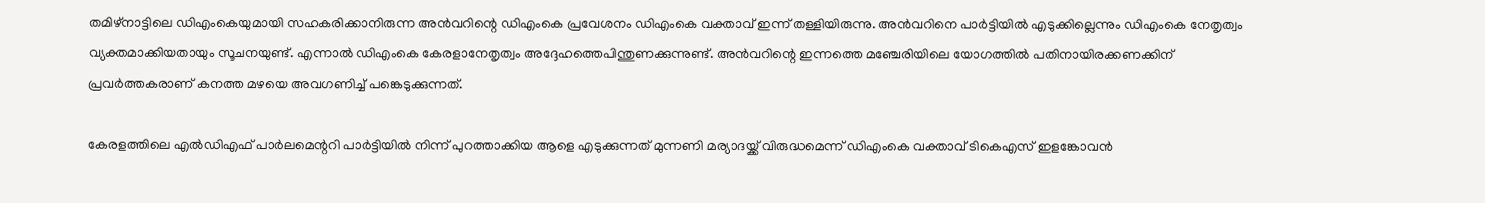തമിഴ്‌നാട്ടിലെ ഡിഎംകെയുമായി സഹകരിക്കാനിരുന്ന അന്‍വറിന്റെ ഡിഎംകെ പ്രവേശനം ഡിഎംകെ വക്താവ് ഇന്ന് തള്ളിയിരുന്നു. അന്‍വറിനെ പാര്‍ട്ടിയില്‍ എടുക്കില്ലെന്നും ഡിഎംകെ നേതൃത്വം വ്യക്തമാക്കിയതായും സൂചനയുണ്ട്. എന്നാല്‍ ഡിഎംകെ കേരളാനേതൃത്വം അദ്ദേഹത്തെപിന്തുണക്കുന്നുണ്ട്. അന്‍വറിന്റെ ഇന്നത്തെ മഞ്ചേരിയിലെ യോഗത്തില്‍ പതിനായിരക്കണക്കിന് പ്രവര്‍ത്തകരാണ് കനത്ത മഴയെ അവഗണിച്ച് പങ്കെടുക്കുന്നത്.

കേരളത്തിലെ എല്‍ഡിഎഫ് പാര്‍ലമെന്ററി പാര്‍ട്ടിയില്‍ നിന്ന് പുറത്താക്കിയ ആളെ എടുക്കുന്നത് മുന്നണി മര്യാദയ്ക്ക് വിരുദ്ധമെന്ന് ഡിഎംകെ വക്താവ് ടികെഎസ് ഇളങ്കോവന്‍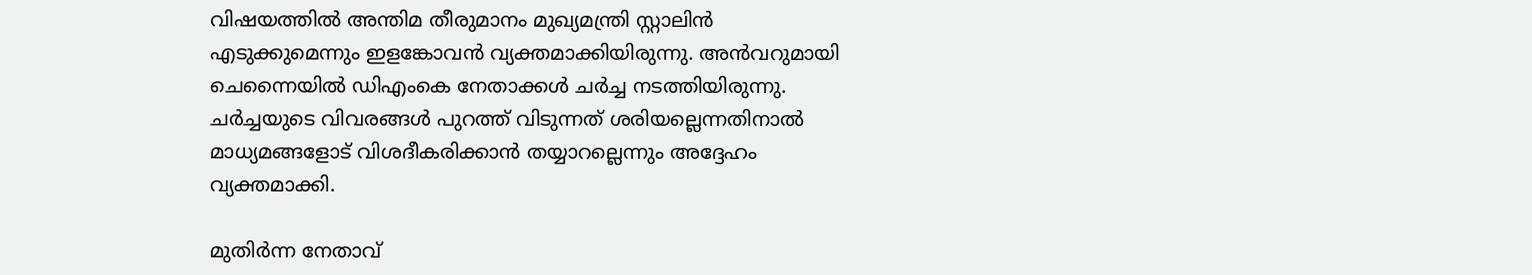വിഷയത്തില്‍ അന്തിമ തീരുമാനം മുഖ്യമന്ത്രി സ്റ്റാലിന്‍ എടുക്കുമെന്നും ഇളങ്കോവന്‍ വ്യക്തമാക്കിയിരുന്നു. അന്‍വറുമായി ചെന്നൈയില്‍ ഡിഎംകെ നേതാക്കള്‍ ചര്‍ച്ച നടത്തിയിരുന്നു. ചര്‍ച്ചയുടെ വിവരങ്ങള്‍ പുറത്ത് വിടുന്നത് ശരിയല്ലെന്നതിനാല്‍ മാധ്യമങ്ങളോട് വിശദീകരിക്കാന്‍ തയ്യാറല്ലെന്നും അദ്ദേഹം വ്യക്തമാക്കി.

മുതിര്‍ന്ന നേതാവ്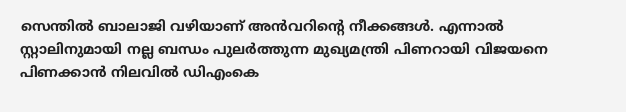സെന്തില്‍ ബാലാജി വഴിയാണ് അന്‍വറിന്റെ നീക്കങ്ങള്‍. എന്നാല്‍ സ്റ്റാലിനുമായി നല്ല ബന്ധം പുലര്‍ത്തുന്ന മുഖ്യമന്ത്രി പിണറായി വിജയനെ പിണക്കാന്‍ നിലവില്‍ ഡിഎംകെ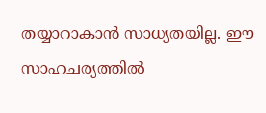തയ്യാറാകാന്‍ സാധ്യതയില്ല. ഈ സാഹചര്യത്തില്‍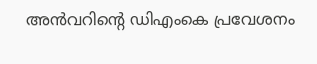അന്‍വറിന്റെ ഡിഎംകെ പ്രവേശനം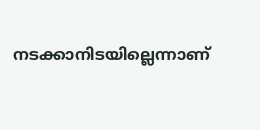നടക്കാനിടയില്ലെന്നാണ്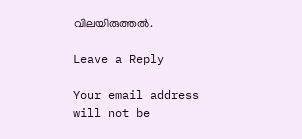വിലയിരുത്തല്‍.

Leave a Reply

Your email address will not be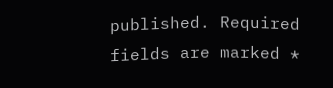published. Required fields are marked *